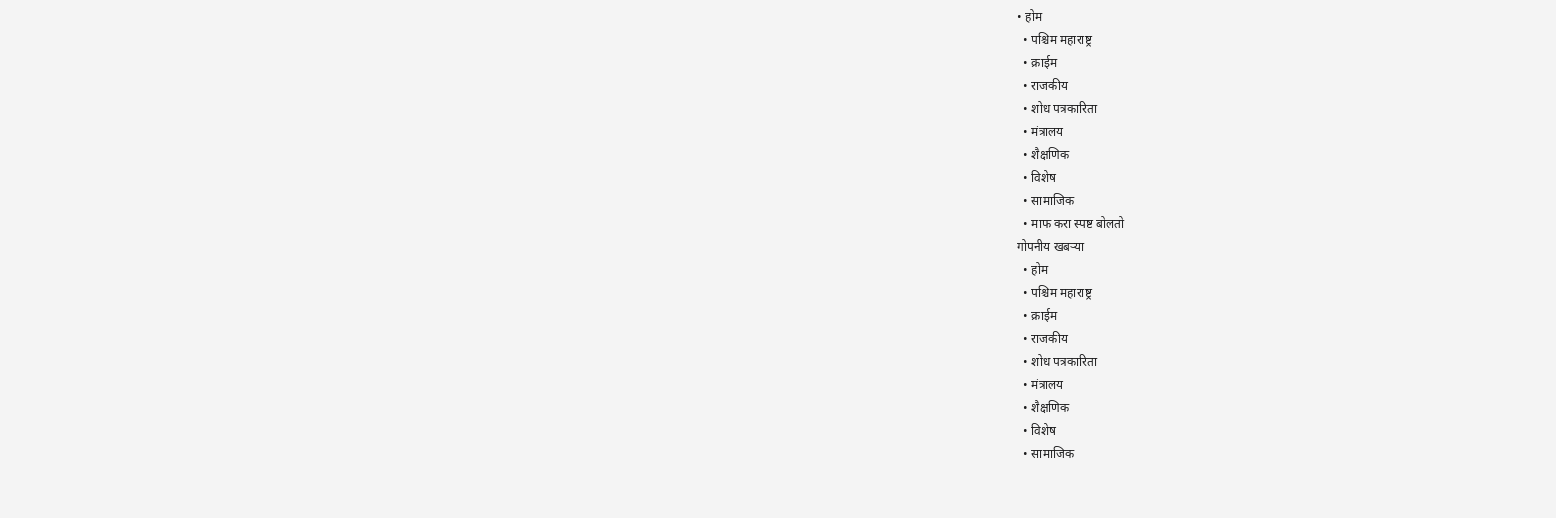• होम
  • पश्चिम महाराष्ट्र
  • क्राईम
  • राजकीय
  • शोध पत्रकारिता
  • मंत्रालय
  • शैक्षणिक
  • विशेष
  • सामाजिक
  • माफ करा स्पष्ट बोलतो
गोपनीय खबऱ्या
  • होम
  • पश्चिम महाराष्ट्र
  • क्राईम
  • राजकीय
  • शोध पत्रकारिता
  • मंत्रालय
  • शैक्षणिक
  • विशेष
  • सामाजिक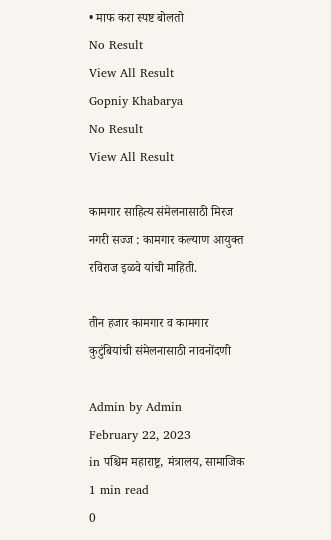• माफ करा स्पष्ट बोलतो
No Result
View All Result
Gopniy Khabarya
No Result
View All Result

कामगार साहित्य संमेलनासाठी मिरज नगरी सज्ज : कामगार कल्याण आयुक्त रविराज इळवे यांची माहिती.

तीन हजार कामगार व कामगार कुटुंबियांची संमेलनासाठी नावनोंदणी

Admin by Admin
February 22, 2023
in पश्चिम महाराष्ट्र, मंत्रालय, सामाजिक
1 min read
0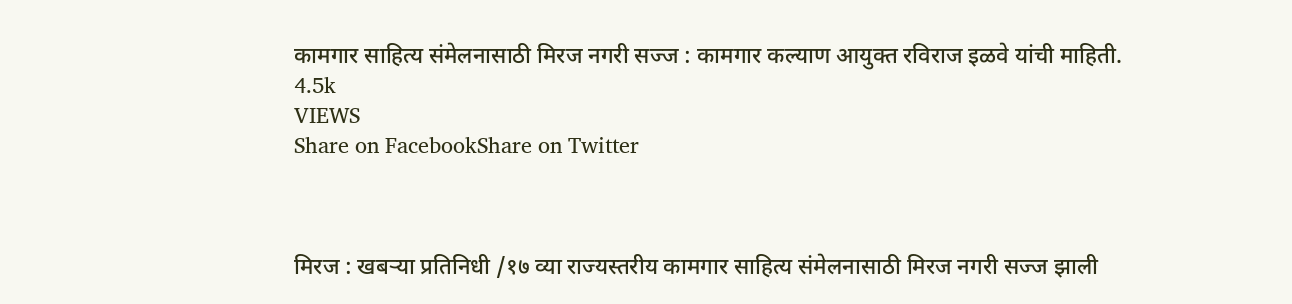कामगार साहित्य संमेलनासाठी मिरज नगरी सज्ज : कामगार कल्याण आयुक्त रविराज इळवे यांची माहिती.
4.5k
VIEWS
Share on FacebookShare on Twitter



मिरज : खबऱ्या प्रतिनिधी /१७ व्या राज्यस्तरीय कामगार साहित्य संमेलनासाठी मिरज नगरी सज्ज झाली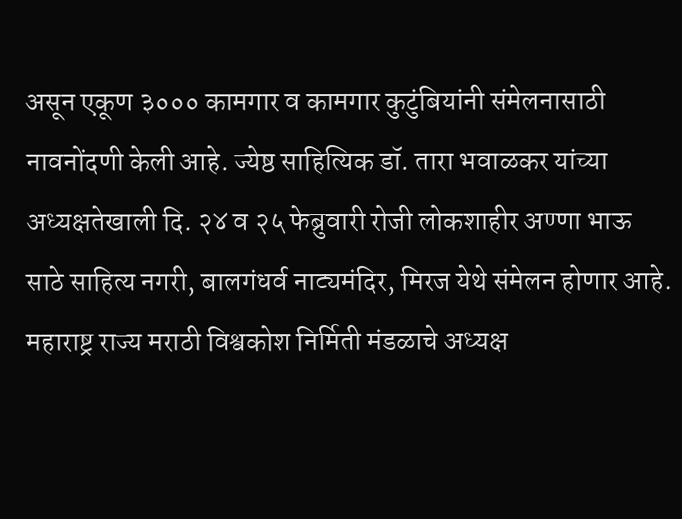असून एकूण ३००० कामगार व कामगार कुटुंबियांनी संमेलनासाठी नावनोंदणी केली आहे. ज्येष्ठ साहित्यिक डॉ. तारा भवाळकर यांच्या
अध्यक्षतेखाली दि. २४ व २५ फेब्रुवारी रोजी लोकशाहीर अण्णा भाऊ साठे साहित्य नगरी, बालगंधर्व नाट्यमंदिर, मिरज येथे संमेलन होणार आहे. महाराष्ट्र राज्य मराठी विश्वकोश निर्मिती मंडळाचे अध्यक्ष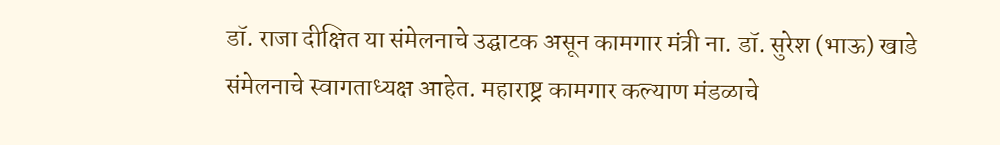डॉ. राजा दीक्षित या संमेलनाचे उद्घाटक असून कामगार मंत्री ना. डॉ. सुरेश (भाऊ) खाडे संमेलनाचे स्वागताध्यक्ष आहेत. महाराष्ट्र कामगार कल्याण मंडळाचे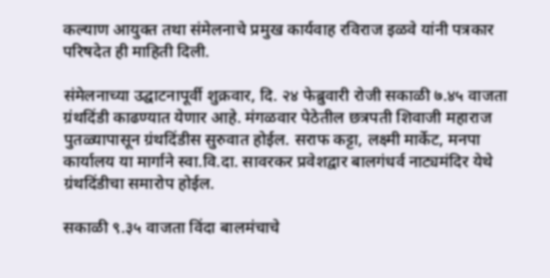कल्याण आयुक्त तथा संमेलनाचे प्रमुख कार्यवाह रविराज इळवे यांनी पत्रकार परिषदेत ही माहिती दिली.

संमेलनाच्या उद्घाटनापूर्वी शुक्रवार, दि. २४ फेब्रुवारी रोजी सकाळी ७.४५ वाजता ग्रंथदिंडी काढण्यात येणार आहे. मंगळवार पेठेतील छत्रपती शिवाजी महाराज पुतळ्यापासून ग्रंथदिंडीस सुरुवात होईल. सराफ कट्टा, लक्ष्मी मार्केट, मनपा कार्यालय या मार्गाने स्वा.वि.दा. सावरकर प्रवेशद्वार बालगंधर्व नाट्यमंदिर येथे ग्रंथदिंडीचा समारोप होईल.

सकाळी ९.३५ वाजता विंदा बालमंचाचे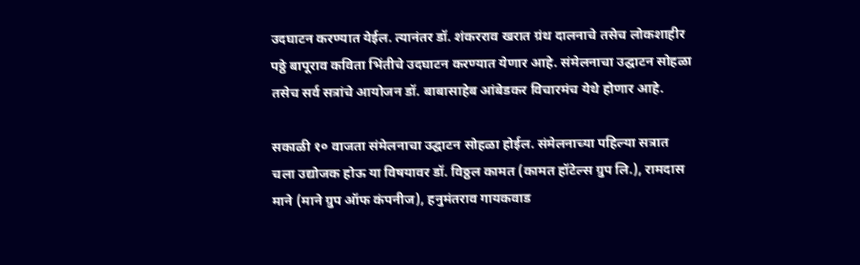उदघाटन करण्यात येईल. त्यानंतर डॉ. शंकरराव खरात ग्रंथ दालनाचे तसेच लोकशाहीर पठ्ठे बापूराव कविता भिंतीचे उदघाटन करण्यात येणार आहे. संमेलनाचा उद्घाटन सोहळा तसेच सर्व सत्रांचे आयोजन डॉ. बाबासाहेब आंबेडकर विचारमंच येथे होणार आहे.

सकाळी १० वाजता संमेलनाचा उद्घाटन सोहळा होईल. संमेलनाच्या पहिल्या सत्रात चला उद्योजक होऊ या विषयावर डॉ. विठ्ठल कामत (कामत हॉटेल्स ग्रुप लि.), रामदास माने (माने ग्रुप ऑफ कंपनीज), हनुमंतराव गायकवाड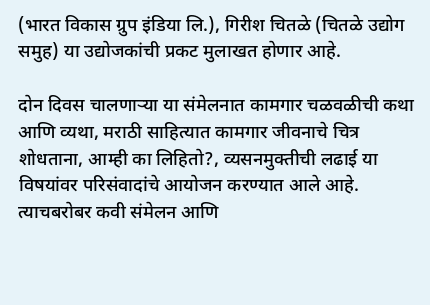(भारत विकास ग्रुप इंडिया लि.), गिरीश चितळे (चितळे उद्योग समुह) या उद्योजकांची प्रकट मुलाखत होणार आहे.

दोन दिवस चालणाऱ्या या संमेलनात कामगार चळवळीची कथा आणि व्यथा, मराठी साहित्यात कामगार जीवनाचे चित्र शोधताना, आम्ही का लिहितो?, व्यसनमुक्तीची लढाई या विषयांवर परिसंवादांचे आयोजन करण्यात आले आहे. त्याचबरोबर कवी संमेलन आणि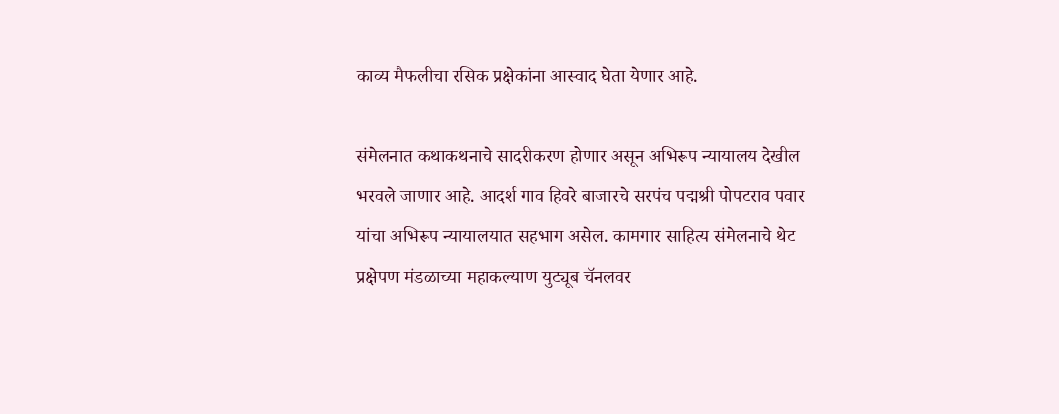काव्य मैफलीचा रसिक प्रक्षेकांना आस्वाद घेता येणार आहे.

संमेलनात कथाकथनाचे सादरीकरण होणार असून अभिरूप न्यायालय देखील भरवले जाणार आहे. आदर्श गाव हिवरे बाजारचे सरपंच पद्मश्री पोपटराव पवार यांचा अभिरूप न्यायालयात सहभाग असेल. कामगार साहित्य संमेलनाचे थेट प्रक्षेपण मंडळाच्या महाकल्याण युट्यूब चॅनलवर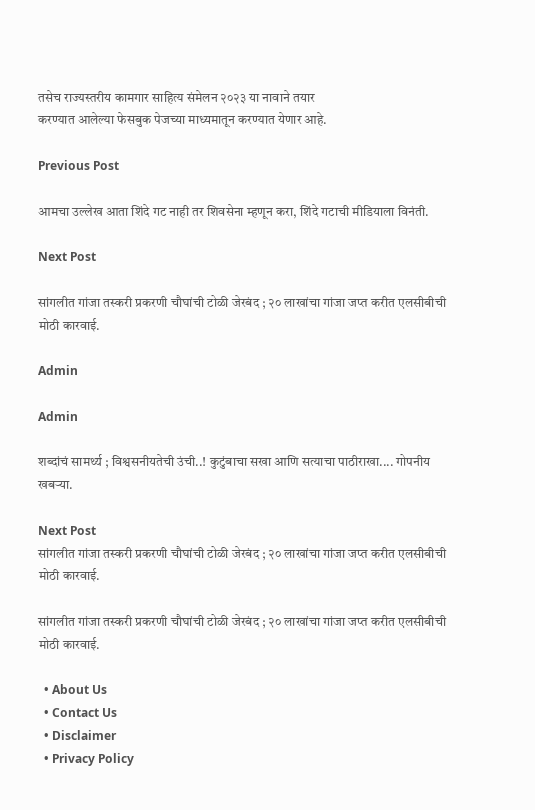तसेच राज्यस्तरीय कामगार साहित्य संमेलन २०२३ या नावाने तयार
करण्यात आलेल्या फेसबुक पेजच्या माध्यमातून करण्यात येणार आहे.

Previous Post

आमचा उल्लेख आता शिंदे गट नाही तर शिवसेना म्हणून करा, शिंदे गटाची मीडियाला विनंती.

Next Post

सांगलीत गांजा तस्करी प्रकरणी चौघांची टोळी जेरबंद ; २० लाखांचा गांजा जप्त करीत एलसीबीची मोठी कारवाई.

Admin

Admin

शब्दांचं सामर्थ्य ; विश्वसनीयतेची उंची..! कुटुंबाचा सखा आणि सत्याचा पाठीराखा.... गोपनीय खबऱ्या.

Next Post
सांगलीत गांजा तस्करी प्रकरणी चौघांची टोळी जेरबंद ; २० लाखांचा गांजा जप्त करीत एलसीबीची मोठी कारवाई.

सांगलीत गांजा तस्करी प्रकरणी चौघांची टोळी जेरबंद ; २० लाखांचा गांजा जप्त करीत एलसीबीची मोठी कारवाई.

  • About Us
  • Contact Us
  • Disclaimer
  • Privacy Policy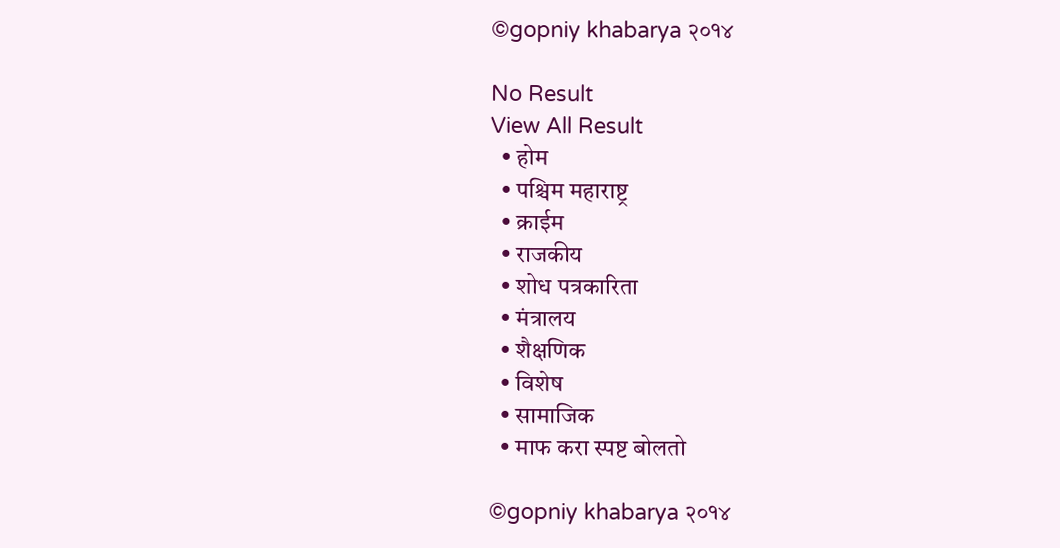©gopniy khabarya २०१४

No Result
View All Result
  • होम
  • पश्चिम महाराष्ट्र
  • क्राईम
  • राजकीय
  • शोध पत्रकारिता
  • मंत्रालय
  • शैक्षणिक
  • विशेष
  • सामाजिक
  • माफ करा स्पष्ट बोलतो

©gopniy khabarya २०१४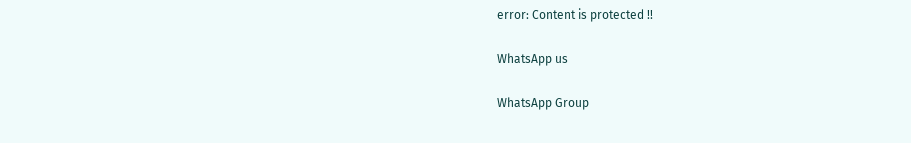error: Content is protected !!

WhatsApp us

WhatsApp Group